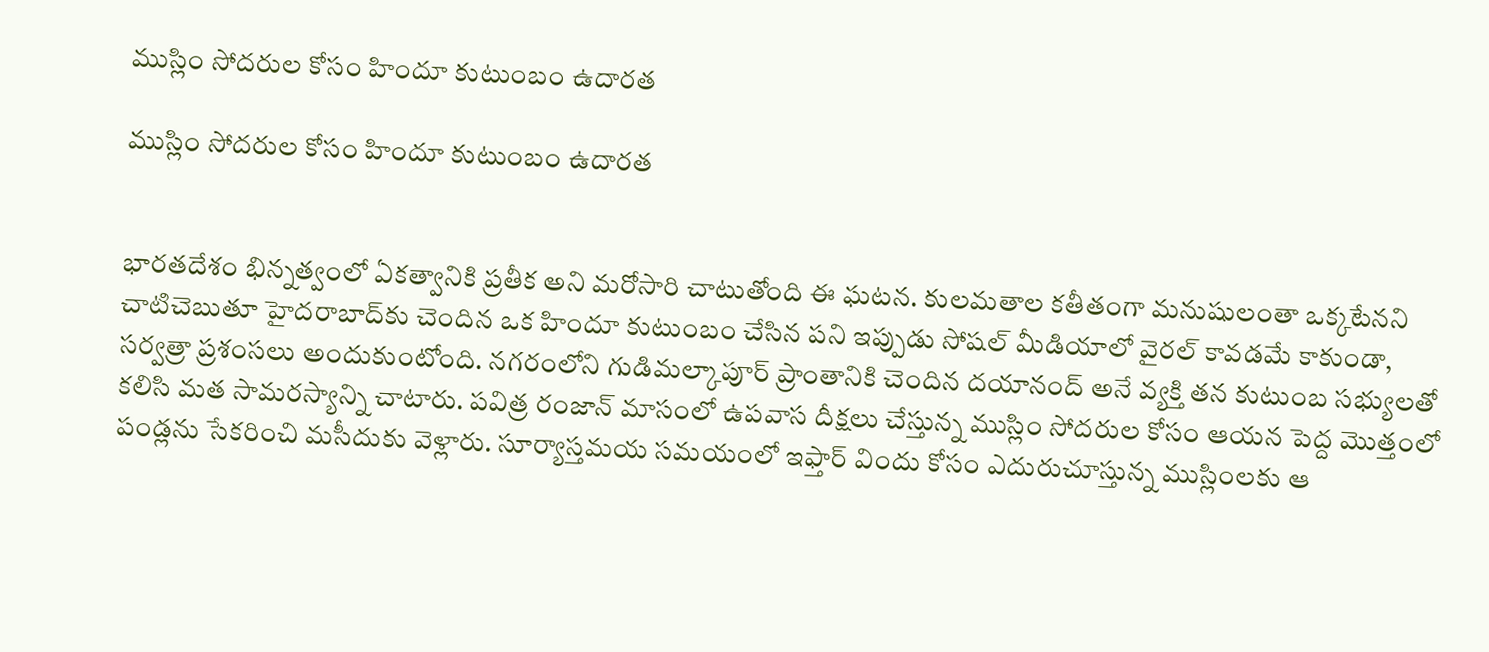ముస్లిం సోదరుల కోసం హిందూ కుటుంబం ఉదారత

ముస్లిం సోదరుల కోసం హిందూ కుటుంబం ఉదారత


భారతదేశం భిన్నత్వంలో ఏకత్వానికి ప్రతీక అని మరోసారి చాటుతోంది ఈ ఘటన. కులమతాల కతీతంగా మనుషులంతా ఒక్కటేనని చాటిచెబుతూ హైదరాబాద్‌కు చెందిన ఒక హిందూ కుటుంబం చేసిన పని ఇప్పుడు సోషల్ మీడియాలో వైరల్ కావడమే కాకుండా, సర్వత్రా ప్రశంసలు అందుకుంటోంది. నగరంలోని గుడిమల్కాపూర్ ప్రాంతానికి చెందిన దయానంద్ అనే వ్యక్తి తన కుటుంబ సభ్యులతో కలిసి మత సామరస్యాన్ని చాటారు. పవిత్ర రంజాన్ మాసంలో ఉపవాస దీక్షలు చేస్తున్న ముస్లిం సోదరుల కోసం ఆయన పెద్ద మొత్తంలో పండ్లను సేకరించి మసీదుకు వెళ్లారు. సూర్యాస్తమయ సమయంలో ఇఫ్తార్ విందు కోసం ఎదురుచూస్తున్న ముస్లింలకు ఆ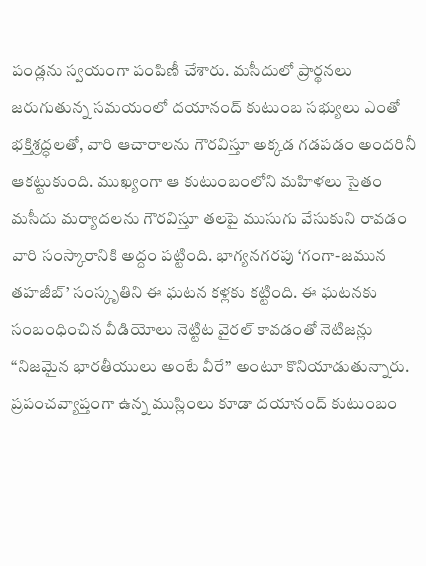పండ్లను స్వయంగా పంపిణీ చేశారు. మసీదులో ప్రార్థనలు జరుగుతున్న సమయంలో దయానంద్ కుటుంబ సభ్యులు ఎంతో భక్తిశ్రద్ధలతో, వారి ఆచారాలను గౌరవిస్తూ అక్కడ గడపడం అందరినీ ఆకట్టుకుంది. ముఖ్యంగా ఆ కుటుంబంలోని మహిళలు సైతం మసీదు మర్యాదలను గౌరవిస్తూ తలపై ముసుగు వేసుకుని రావడం వారి సంస్కారానికి అద్దం పట్టింది. భాగ్యనగరపు ‘గంగా-జమున తహజీబ్’ సంస్కృతిని ఈ ఘటన కళ్లకు కట్టింది. ఈ ఘటనకు సంబంధించిన వీడియోలు నెట్టిట వైరల్‌ కావడంతో నెటిజన్లు “నిజమైన భారతీయులు అంటే వీరే” అంటూ కొనియాడుతున్నారు. ప్రపంచవ్యాప్తంగా ఉన్న ముస్లింలు కూడా దయానంద్ కుటుంబం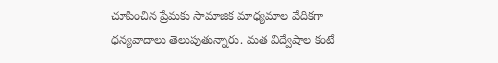చూపించిన ప్రేమకు సామాజిక మాధ్యమాల వేదికగా ధన్యవాదాలు తెలుపుతున్నారు. మత విద్వేషాల కంటే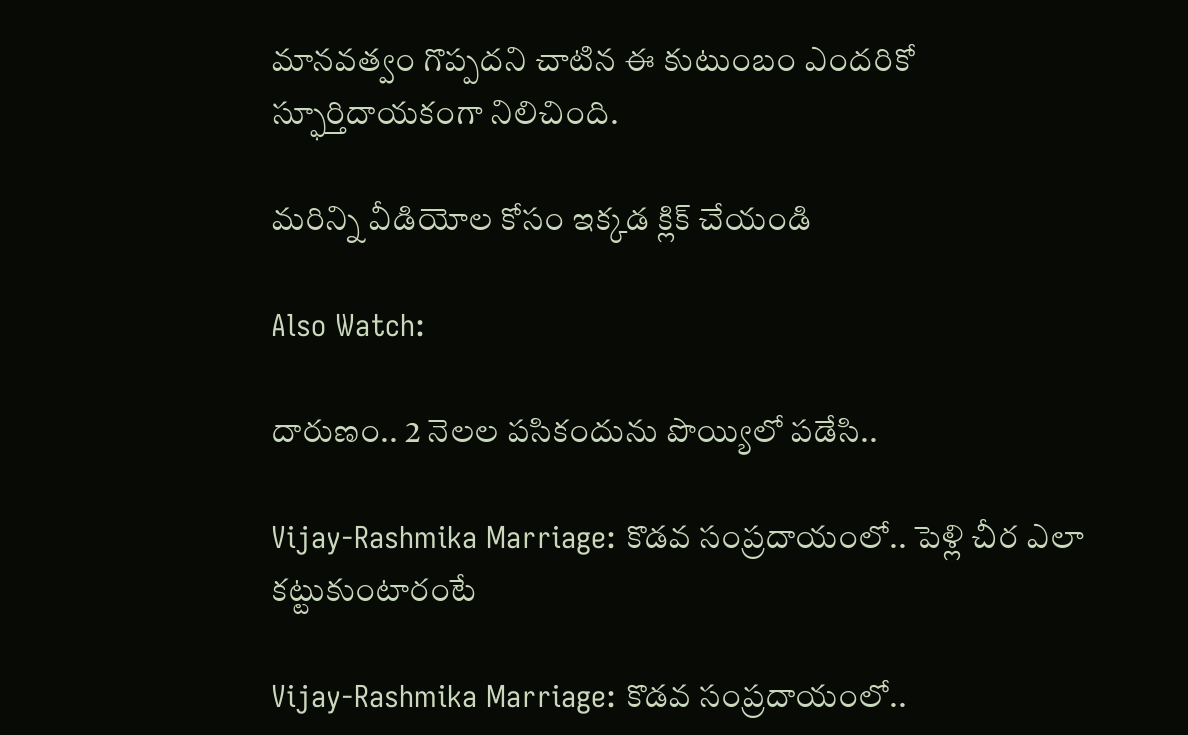మానవత్వం గొప్పదని చాటిన ఈ కుటుంబం ఎందరికో స్ఫూర్తిదాయకంగా నిలిచింది.

మరిన్ని వీడియోల కోసం ఇక్కడ క్లిక్ చేయండి

Also Watch:

దారుణం.. 2 నెలల పసికందును పొయ్యిలో పడేసి..

Vijay-Rashmika Marriage: కొడవ సంప్రదాయంలో.. పెళ్లి చీర ఎలా కట్టుకుంటారంటే

Vijay-Rashmika Marriage: కొడవ సంప్రదాయంలో..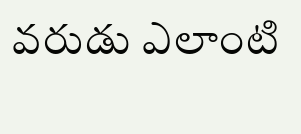వరుడు ఎలాంటి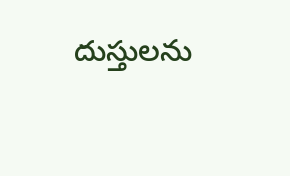దుస్తులను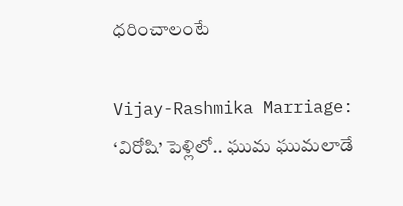ధరించాలంటే

Vijay-Rashmika Marriage: ‘విరోషి’ పెళ్లిలో.. ఘుమ ఘుమలాడే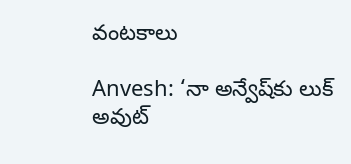వంటకాలు

Anvesh: ‘నా అన్వేష్‌కు లుక్‌ అవుట్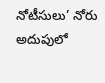నోటీసులు’ నోరు అదుపులో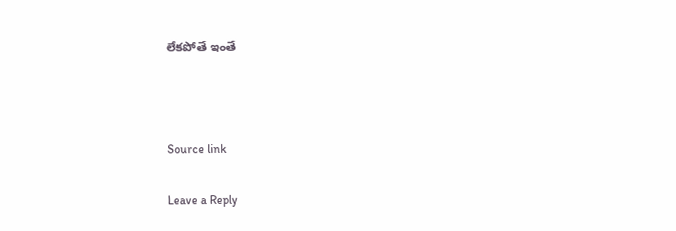లేకపోతే ఇంతే



Source link

Leave a Reply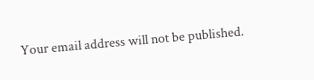Your email address will not be published.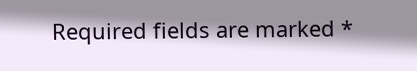Required fields are marked *